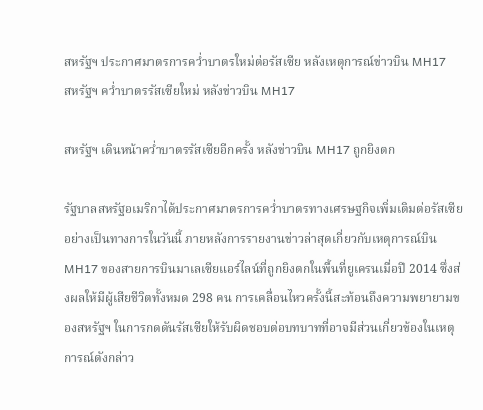สหรัฐฯ ประกาศมาตรการคว่ำบาตรใหม่ต่อรัสเซีย หลังเหตุการณ์ข่าวบิน MH17
สหรัฐฯ คว่ำบาตรรัสเซียใหม่ หลังข่าวบิน MH17

สหรัฐฯ เดินหน้าคว่ำบาตรรัสเซียอีกครั้ง หลังข่าวบิน MH17 ถูกยิงตก

รัฐบาลสหรัฐอเมริกาได้ประกาศมาตรการคว่ำบาตรทางเศรษฐกิจเพิ่มเติมต่อรัสเซียอย่างเป็นทางการในวันนี้ ภายหลังการรายงานข่าวล่าสุดเกี่ยวกับเหตุการณ์บิน MH17 ของสายการบินมาเลเซียแอร์ไลน์ที่ถูกยิงตกในพื้นที่ยูเครนเมื่อปี 2014 ซึ่งส่งผลให้มีผู้เสียชีวิตทั้งหมด 298 คน การเคลื่อนไหวครั้งนี้สะท้อนถึงความพยายามของสหรัฐฯ ในการกดดันรัสเซียให้รับผิดชอบต่อบทบาทที่อาจมีส่วนเกี่ยวข้องในเหตุการณ์ดังกล่าว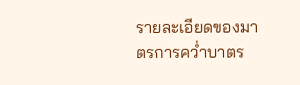รายละเอียดของมาตรการคว่ำบาตร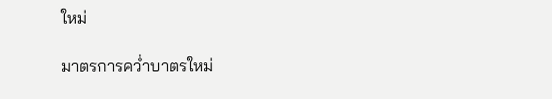ใหม่

มาตรการคว่ำบาตรใหม่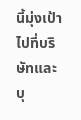นี้มุ่งเป้าไปที่บริษัทและบุ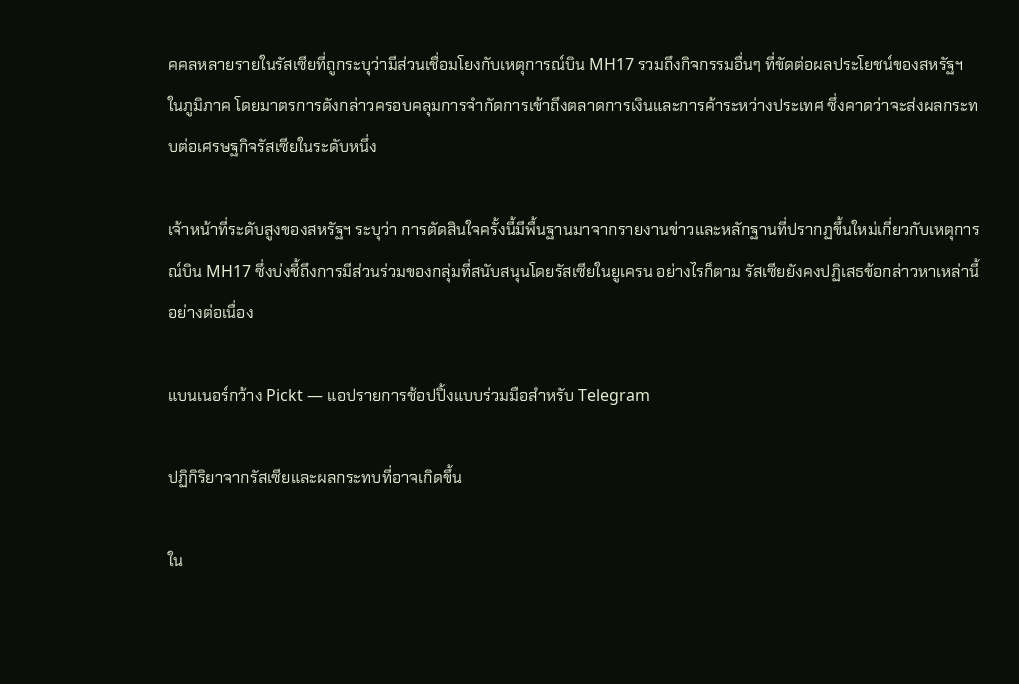คคลหลายรายในรัสเซียที่ถูกระบุว่ามีส่วนเชื่อมโยงกับเหตุการณ์บิน MH17 รวมถึงกิจกรรมอื่นๆ ที่ขัดต่อผลประโยชน์ของสหรัฐฯ ในภูมิภาค โดยมาตรการดังกล่าวครอบคลุมการจำกัดการเข้าถึงตลาดการเงินและการค้าระหว่างประเทศ ซึ่งคาดว่าจะส่งผลกระทบต่อเศรษฐกิจรัสเซียในระดับหนึ่ง

เจ้าหน้าที่ระดับสูงของสหรัฐฯ ระบุว่า การตัดสินใจครั้งนี้มีพื้นฐานมาจากรายงานข่าวและหลักฐานที่ปรากฏขึ้นใหม่เกี่ยวกับเหตุการณ์บิน MH17 ซึ่งบ่งชี้ถึงการมีส่วนร่วมของกลุ่มที่สนับสนุนโดยรัสเซียในยูเครน อย่างไรก็ตาม รัสเซียยังคงปฏิเสธข้อกล่าวหาเหล่านี้อย่างต่อเนื่อง

แบนเนอร์กว้าง Pickt — แอปรายการช้อปปิ้งแบบร่วมมือสำหรับ Telegram

ปฏิกิริยาจากรัสเซียและผลกระทบที่อาจเกิดขึ้น

ใน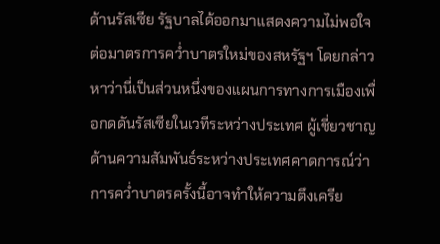ด้านรัสเซีย รัฐบาลได้ออกมาแสดงความไม่พอใจต่อมาตรการคว่ำบาตรใหม่ของสหรัฐฯ โดยกล่าวหาว่านี่เป็นส่วนหนึ่งของแผนการทางการเมืองเพื่อกดดันรัสเซียในเวทีระหว่างประเทศ ผู้เชี่ยวชาญด้านความสัมพันธ์ระหว่างประเทศคาดการณ์ว่า การคว่ำบาตรครั้งนี้อาจทำให้ความตึงเครีย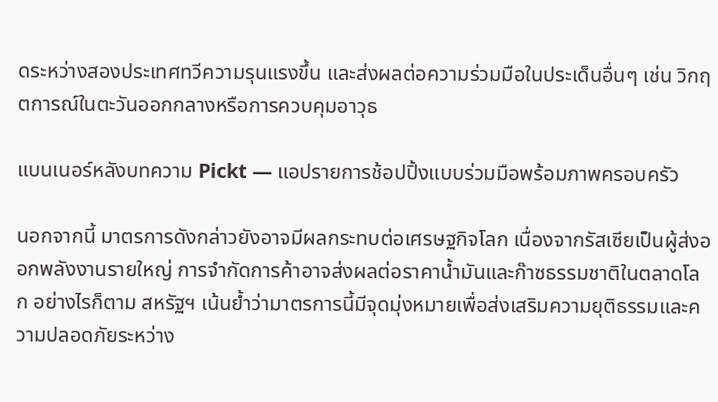ดระหว่างสองประเทศทวีความรุนแรงขึ้น และส่งผลต่อความร่วมมือในประเด็นอื่นๆ เช่น วิกฤตการณ์ในตะวันออกกลางหรือการควบคุมอาวุธ

แบนเนอร์หลังบทความ Pickt — แอปรายการช้อปปิ้งแบบร่วมมือพร้อมภาพครอบครัว

นอกจากนี้ มาตรการดังกล่าวยังอาจมีผลกระทบต่อเศรษฐกิจโลก เนื่องจากรัสเซียเป็นผู้ส่งออกพลังงานรายใหญ่ การจำกัดการค้าอาจส่งผลต่อราคาน้ำมันและก๊าซธรรมชาติในตลาดโลก อย่างไรก็ตาม สหรัฐฯ เน้นย้ำว่ามาตรการนี้มีจุดมุ่งหมายเพื่อส่งเสริมความยุติธรรมและความปลอดภัยระหว่าง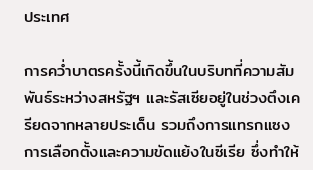ประเทศ

การคว่ำบาตรครั้งนี้เกิดขึ้นในบริบทที่ความสัมพันธ์ระหว่างสหรัฐฯ และรัสเซียอยู่ในช่วงตึงเครียดจากหลายประเด็น รวมถึงการแทรกแซงการเลือกตั้งและความขัดแย้งในซีเรีย ซึ่งทำให้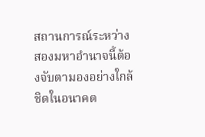สถานการณ์ระหว่างสองมหาอำนาจนี้ต้องจับตามองอย่างใกล้ชิดในอนาคต